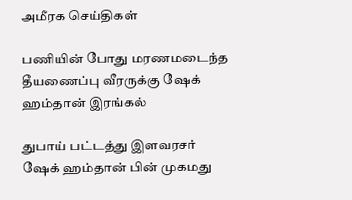அமீரக செய்திகள்

பணியின் போது மரணமடைந்த தீயணைப்பு வீரருக்கு ஷேக் ஹம்தான் இரங்கல்

துபாய் பட்டத்து இளவரசர் ஷேக் ஹம்தான் பின் முகமது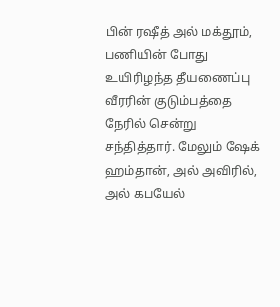பின் ரஷீத் அல் மக்தூம், பணியின் போது உயிரிழந்த தீயணைப்பு வீரரின் குடும்பத்தை நேரில் சென்று சந்தித்தார். மேலும் ஷேக் ஹம்தான், அல் அவிரில், அல் கபயேல்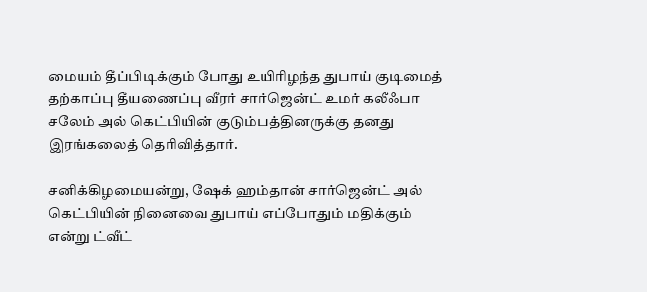மையம் தீப்பிடிக்கும் போது உயிரிழந்த துபாய் குடிமைத் தற்காப்பு தீயணைப்பு வீரர் சார்ஜென்ட் உமர் கலீஃபா சலேம் அல் கெட்பியின் குடும்பத்தினருக்கு தனது இரங்கலைத் தெரிவித்தார்.

சனிக்கிழமையன்று, ஷேக் ஹம்தான் சார்ஜென்ட் அல் கெட்பியின் நினைவை துபாய் எப்போதும் மதிக்கும் என்று ட்வீட்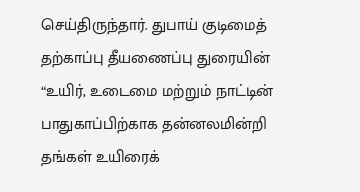செய்திருந்தார். துபாய் குடிமைத் தற்காப்பு தீயணைப்பு துரையின் “உயிர், உடைமை மற்றும் நாட்டின் பாதுகாப்பிற்காக தன்னலமின்றி தங்கள் உயிரைக்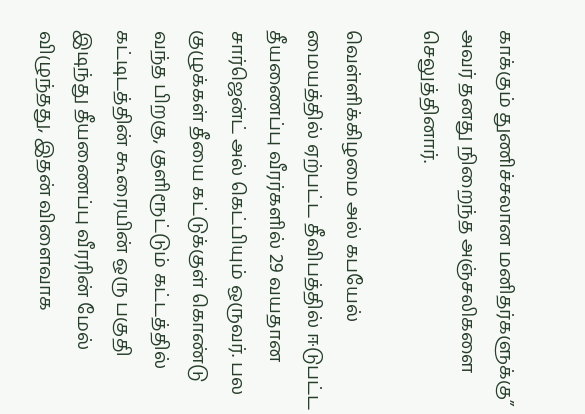காக்கும் துணிச்சலான மனிதர்களுக்கு” அவர் தனது நிறைந்த அஞ்சலிகளை செலுத்தினார்.

வெள்ளிக்கிழமை அல் கபயேல் மையத்தில் ஏற்பட்ட தீவிபத்தில் ஈடுபட்ட தீயணைப்பு வீரர்களில் 29 வயதான சார்ஜென்ட் அல் கெட்பியும் ஒருவர். பல குழுக்கள் தீயை கட்டுக்குள் கொண்டு வந்த பிறகு, குளிரூட்டும் கட்டத்தில் கட்டிடத்தின் கூரையின் ஒரு பகுதி இடிந்து தீயணைப்பு வீரரின் மேல் விழுந்தது, இதன் விளைவாக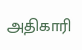அதிகாரி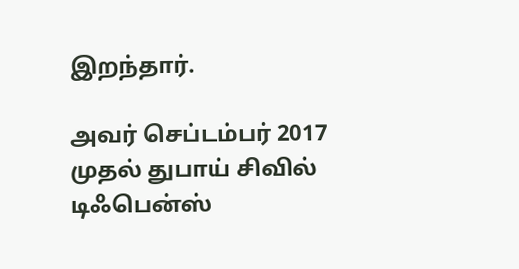இறந்தார்.

அவர் செப்டம்பர் 2017 முதல் துபாய் சிவில் டிஃபென்ஸ்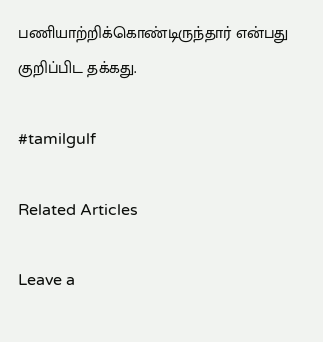பணியாற்றிக்கொண்டிருந்தார் என்பது குறிப்பிட தக்கது.

#tamilgulf

Related Articles

Leave a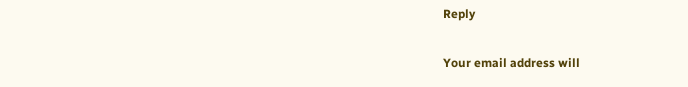Reply

Your email address will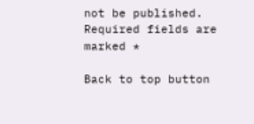not be published. Required fields are marked *

Back to top button